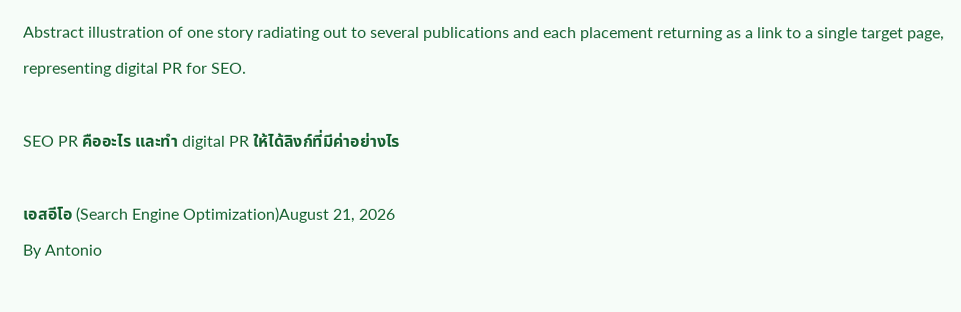Abstract illustration of one story radiating out to several publications and each placement returning as a link to a single target page, representing digital PR for SEO.

SEO PR คืออะไร และทำ digital PR ให้ได้ลิงก์ที่มีค่าอย่างไร

เอสอีโอ (Search Engine Optimization)August 21, 2026
By Antonio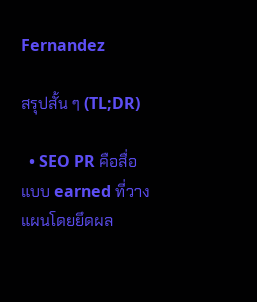Fernandez

สรุปสั้น ๆ (TL;DR)

  • SEO PR คือสื่อแบบ earned ที่วางแผนโดยยึดผล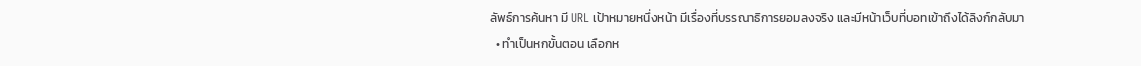ลัพธ์การค้นหา มี URL เป้าหมายหนึ่งหน้า มีเรื่องที่บรรณาธิการยอมลงจริง และมีหน้าเว็บที่บอทเข้าถึงได้ลิงก์กลับมา
  • ทำเป็นหกขั้นตอน เลือกห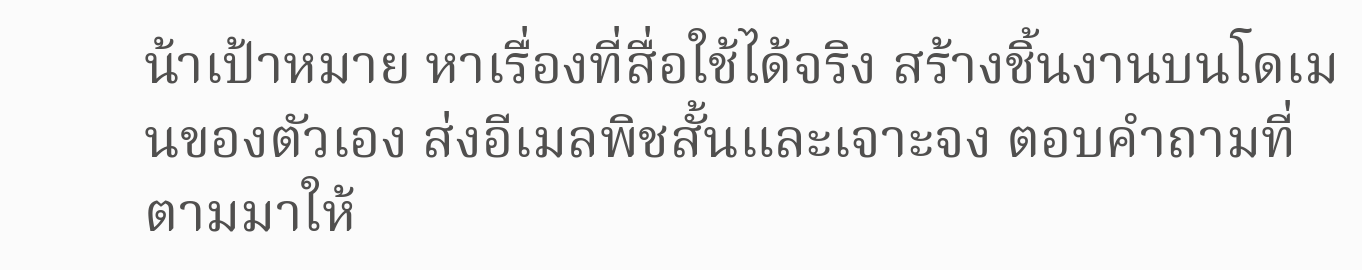น้าเป้าหมาย หาเรื่องที่สื่อใช้ได้จริง สร้างชิ้นงานบนโดเมนของตัวเอง ส่งอีเมลพิชสั้นและเจาะจง ตอบคำถามที่ตามมาให้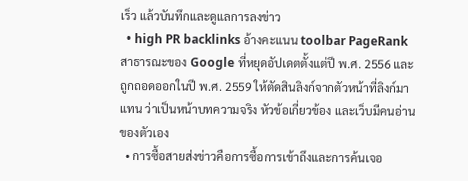เร็ว แล้วบันทึกและดูแลการลงข่าว
  • high PR backlinks อ้างคะแนน toolbar PageRank สาธารณะของ Google ที่หยุดอัปเดตตั้งแต่ปี พ.ศ. 2556 และถูกถอดออกในปี พ.ศ. 2559 ให้ตัดสินลิงก์จากตัวหน้าที่ลิงก์มาแทน ว่าเป็นหน้าบทความจริง หัวข้อเกี่ยวข้อง และเว็บมีคนอ่านของตัวเอง
  • การซื้อสายส่งข่าวคือการซื้อการเข้าถึงและการค้นเจอ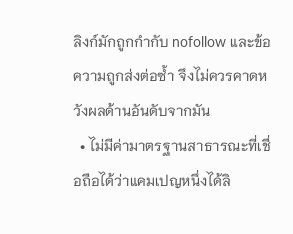ลิงก์มักถูกกำกับ nofollow และข้อความถูกส่งต่อซ้ำ จึงไม่ควรคาดหวังผลด้านอันดับจากมัน
  • ไม่มีค่ามาตรฐานสาธารณะที่เชื่อถือได้ว่าแคมเปญหนึ่งได้ลิ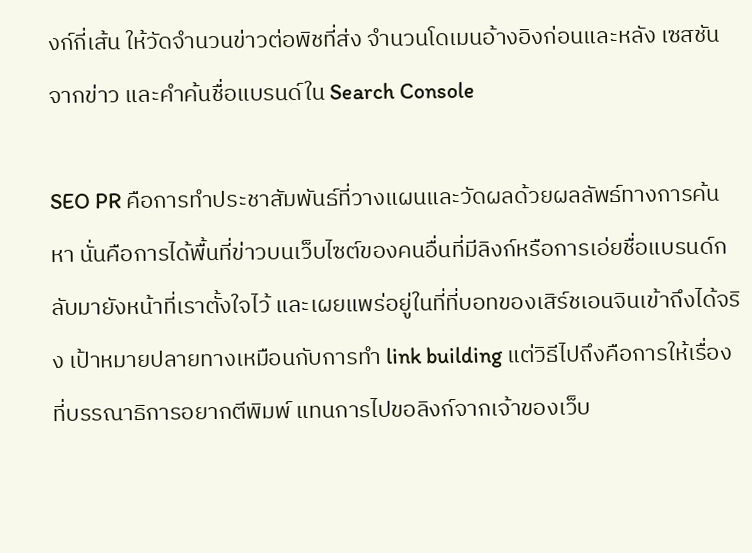งก์กี่เส้น ให้วัดจำนวนข่าวต่อพิชที่ส่ง จำนวนโดเมนอ้างอิงก่อนและหลัง เซสชันจากข่าว และคำค้นชื่อแบรนด์ใน Search Console

SEO PR คือการทำประชาสัมพันธ์ที่วางแผนและวัดผลด้วยผลลัพธ์ทางการค้นหา นั่นคือการได้พื้นที่ข่าวบนเว็บไซต์ของคนอื่นที่มีลิงก์หรือการเอ่ยชื่อแบรนด์กลับมายังหน้าที่เราตั้งใจไว้ และเผยแพร่อยู่ในที่ที่บอทของเสิร์ชเอนจินเข้าถึงได้จริง เป้าหมายปลายทางเหมือนกับการทำ link building แต่วิธีไปถึงคือการให้เรื่องที่บรรณาธิการอยากตีพิมพ์ แทนการไปขอลิงก์จากเจ้าของเว็บ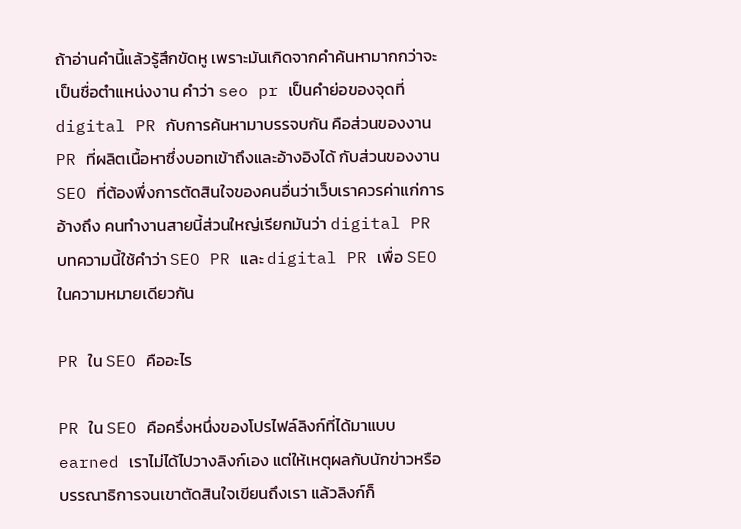ถ้าอ่านคำนี้แล้วรู้สึกขัดหู เพราะมันเกิดจากคำค้นหามากกว่าจะเป็นชื่อตำแหน่งงาน คำว่า seo pr เป็นคำย่อของจุดที่ digital PR กับการค้นหามาบรรจบกัน คือส่วนของงาน PR ที่ผลิตเนื้อหาซึ่งบอทเข้าถึงและอ้างอิงได้ กับส่วนของงาน SEO ที่ต้องพึ่งการตัดสินใจของคนอื่นว่าเว็บเราควรค่าแก่การอ้างถึง คนทำงานสายนี้ส่วนใหญ่เรียกมันว่า digital PR บทความนี้ใช้คำว่า SEO PR และ digital PR เพื่อ SEO ในความหมายเดียวกัน

PR ใน SEO คืออะไร

PR ใน SEO คือครึ่งหนึ่งของโปรไฟล์ลิงก์ที่ได้มาแบบ earned เราไม่ได้ไปวางลิงก์เอง แต่ให้เหตุผลกับนักข่าวหรือบรรณาธิการจนเขาตัดสินใจเขียนถึงเรา แล้วลิงก์ก็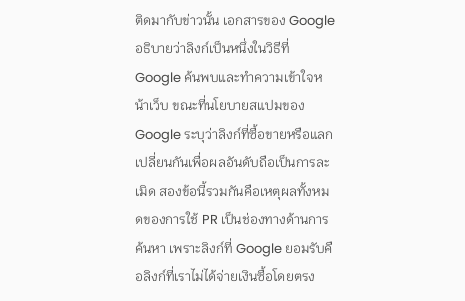ติดมากับข่าวนั้น เอกสารของ Google อธิบายว่าลิงก์เป็นหนึ่งในวิธีที่ Google ค้นพบและทำความเข้าใจหน้าเว็บ ขณะที่นโยบายสแปมของ Google ระบุว่าลิงก์ที่ซื้อขายหรือแลกเปลี่ยนกันเพื่อผลอันดับถือเป็นการละเมิด สองข้อนี้รวมกันคือเหตุผลทั้งหมดของการใช้ PR เป็นช่องทางด้านการค้นหา เพราะลิงก์ที่ Google ยอมรับคือลิงก์ที่เราไม่ได้จ่ายเงินซื้อโดยตรง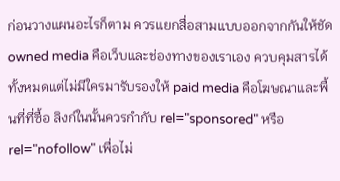ก่อนวางแผนอะไรก็ตาม ควรแยกสื่อสามแบบออกจากกันให้ชัด owned media คือเว็บและช่องทางของเราเอง ควบคุมสารได้ทั้งหมดแต่ไม่มีใครมารับรองให้ paid media คือโฆษณาและพื้นที่ที่ซื้อ ลิงก์ในนั้นควรกำกับ rel="sponsored" หรือ rel="nofollow" เพื่อไม่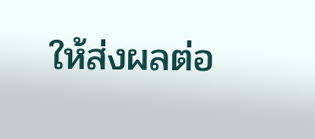ให้ส่งผลต่อ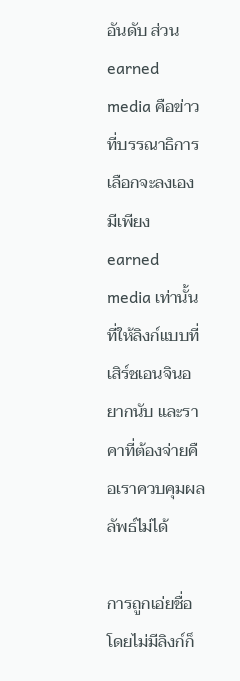อันดับ ส่วน earned media คือข่าวที่บรรณาธิการเลือกจะลงเอง มีเพียง earned media เท่านั้นที่ให้ลิงก์แบบที่เสิร์ชเอนจินอยากนับ และราคาที่ต้องจ่ายคือเราควบคุมผลลัพธ์ไม่ได้

การถูกเอ่ยชื่อโดยไม่มีลิงก์ก็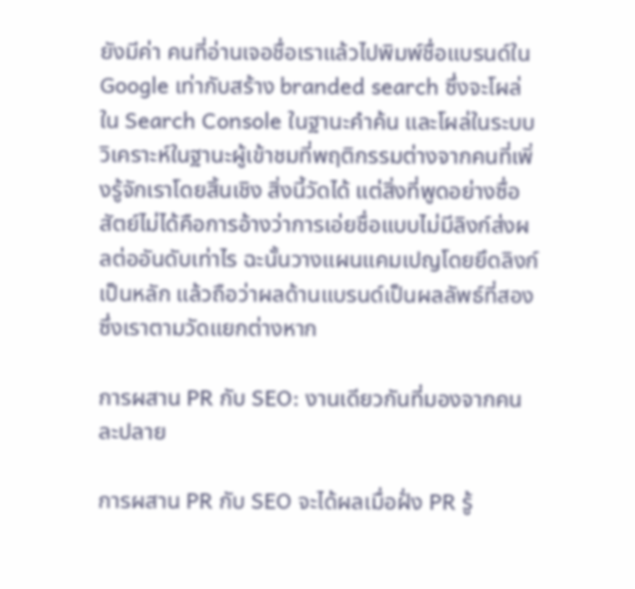ยังมีค่า คนที่อ่านเจอชื่อเราแล้วไปพิมพ์ชื่อแบรนด์ใน Google เท่ากับสร้าง branded search ซึ่งจะโผล่ใน Search Console ในฐานะคำค้น และโผล่ในระบบวิเคราะห์ในฐานะผู้เข้าชมที่พฤติกรรมต่างจากคนที่เพิ่งรู้จักเราโดยสิ้นเชิง สิ่งนี้วัดได้ แต่สิ่งที่พูดอย่างซื่อสัตย์ไม่ได้คือการอ้างว่าการเอ่ยชื่อแบบไม่มีลิงก์ส่งผลต่ออันดับเท่าไร ฉะนั้นวางแผนแคมเปญโดยยึดลิงก์เป็นหลัก แล้วถือว่าผลด้านแบรนด์เป็นผลลัพธ์ที่สองซึ่งเราตามวัดแยกต่างหาก

การผสาน PR กับ SEO: งานเดียวกันที่มองจากคนละปลาย

การผสาน PR กับ SEO จะได้ผลเมื่อฝั่ง PR รู้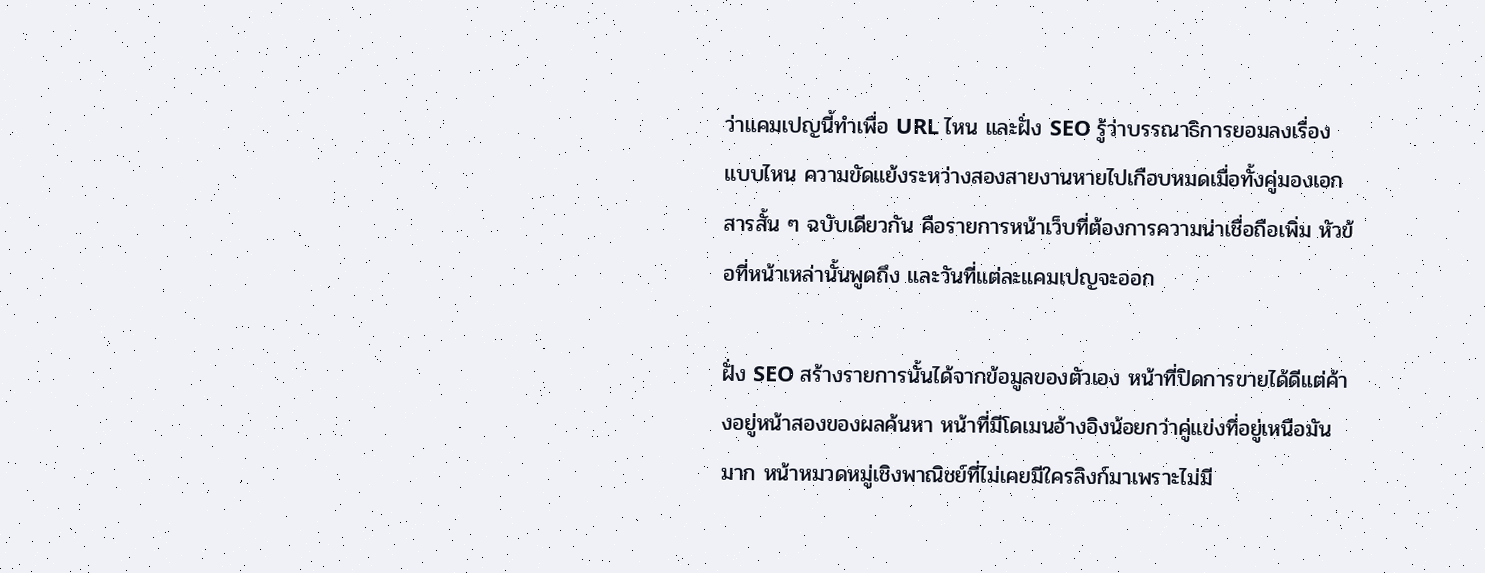ว่าแคมเปญนี้ทำเพื่อ URL ไหน และฝั่ง SEO รู้ว่าบรรณาธิการยอมลงเรื่องแบบไหน ความขัดแย้งระหว่างสองสายงานหายไปเกือบหมดเมื่อทั้งคู่มองเอกสารสั้น ๆ ฉบับเดียวกัน คือรายการหน้าเว็บที่ต้องการความน่าเชื่อถือเพิ่ม หัวข้อที่หน้าเหล่านั้นพูดถึง และวันที่แต่ละแคมเปญจะออก

ฝั่ง SEO สร้างรายการนั้นได้จากข้อมูลของตัวเอง หน้าที่ปิดการขายได้ดีแต่ค้างอยู่หน้าสองของผลค้นหา หน้าที่มีโดเมนอ้างอิงน้อยกว่าคู่แข่งที่อยู่เหนือมันมาก หน้าหมวดหมู่เชิงพาณิชย์ที่ไม่เคยมีใครลิงก์มาเพราะไม่มี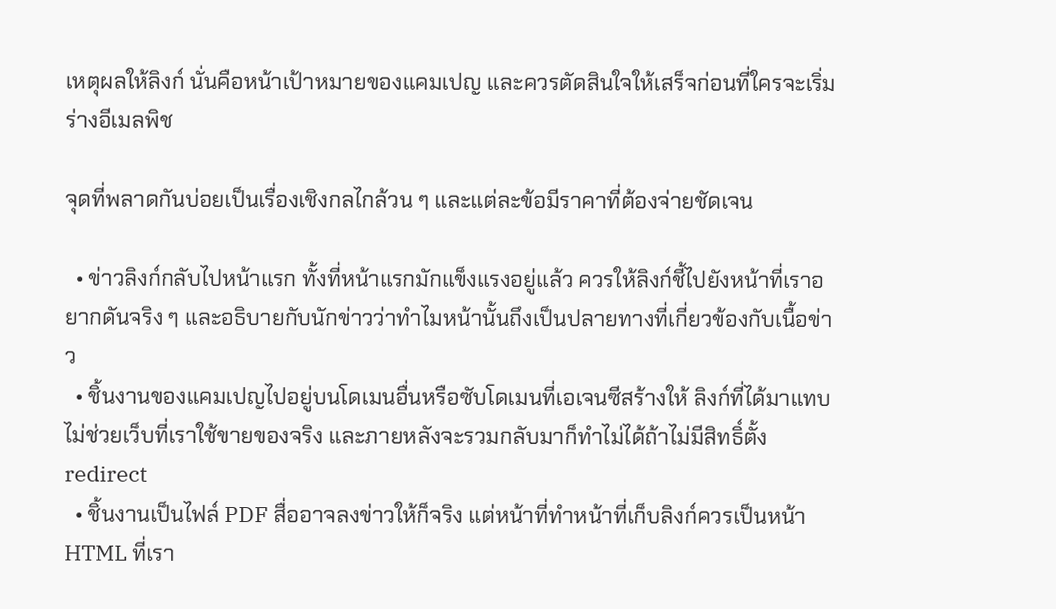เหตุผลให้ลิงก์ นั่นคือหน้าเป้าหมายของแคมเปญ และควรตัดสินใจให้เสร็จก่อนที่ใครจะเริ่มร่างอีเมลพิช

จุดที่พลาดกันบ่อยเป็นเรื่องเชิงกลไกล้วน ๆ และแต่ละข้อมีราคาที่ต้องจ่ายชัดเจน

  • ข่าวลิงก์กลับไปหน้าแรก ทั้งที่หน้าแรกมักแข็งแรงอยู่แล้ว ควรให้ลิงก์ชี้ไปยังหน้าที่เราอยากดันจริง ๆ และอธิบายกับนักข่าวว่าทำไมหน้านั้นถึงเป็นปลายทางที่เกี่ยวข้องกับเนื้อข่าว
  • ชิ้นงานของแคมเปญไปอยู่บนโดเมนอื่นหรือซับโดเมนที่เอเจนซีสร้างให้ ลิงก์ที่ได้มาแทบไม่ช่วยเว็บที่เราใช้ขายของจริง และภายหลังจะรวมกลับมาก็ทำไม่ได้ถ้าไม่มีสิทธิ์ตั้ง redirect
  • ชิ้นงานเป็นไฟล์ PDF สื่ออาจลงข่าวให้ก็จริง แต่หน้าที่ทำหน้าที่เก็บลิงก์ควรเป็นหน้า HTML ที่เรา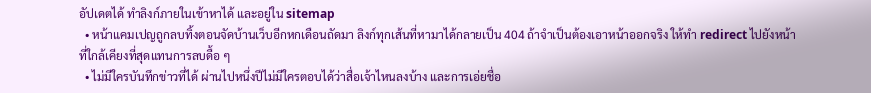อัปเดตได้ ทำลิงก์ภายในเข้าหาได้ และอยู่ใน sitemap
  • หน้าแคมเปญถูกลบทิ้งตอนจัดบ้านเว็บอีกหกเดือนถัดมา ลิงก์ทุกเส้นที่หามาได้กลายเป็น 404 ถ้าจำเป็นต้องเอาหน้าออกจริง ให้ทำ redirect ไปยังหน้าที่ใกล้เคียงที่สุดแทนการลบดื้อ ๆ
  • ไม่มีใครบันทึกข่าวที่ได้ ผ่านไปหนึ่งปีไม่มีใครตอบได้ว่าสื่อเจ้าไหนลงบ้าง และการเอ่ยชื่อ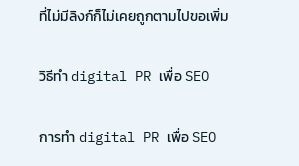ที่ไม่มีลิงก์ก็ไม่เคยถูกตามไปขอเพิ่ม

วิธีทำ digital PR เพื่อ SEO

การทำ digital PR เพื่อ SEO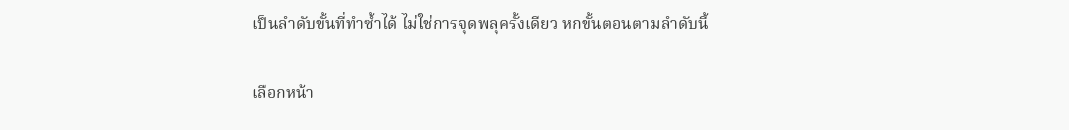เป็นลำดับขั้นที่ทำซ้ำได้ ไม่ใช่การจุดพลุครั้งเดียว หกขั้นตอนตามลำดับนี้

เลือกหน้า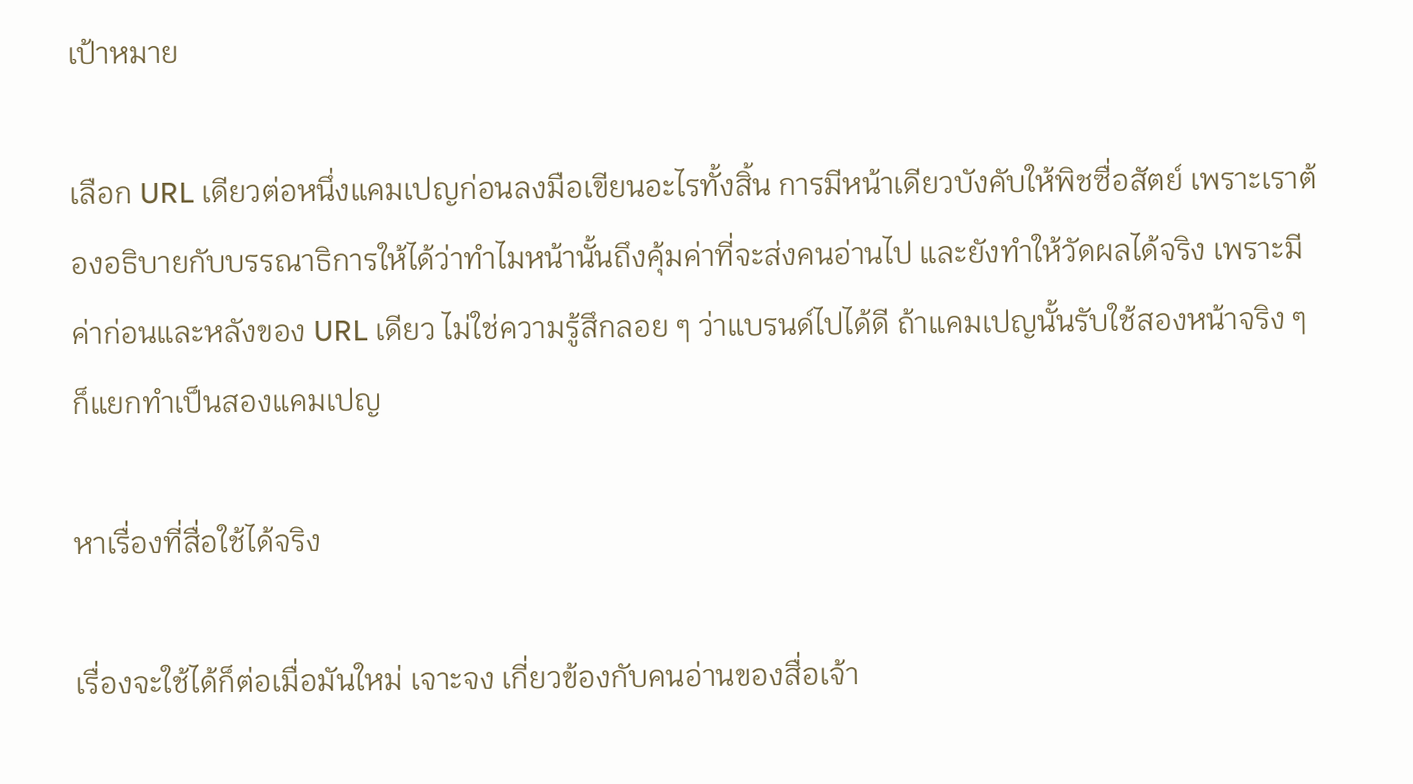เป้าหมาย

เลือก URL เดียวต่อหนึ่งแคมเปญก่อนลงมือเขียนอะไรทั้งสิ้น การมีหน้าเดียวบังคับให้พิชซื่อสัตย์ เพราะเราต้องอธิบายกับบรรณาธิการให้ได้ว่าทำไมหน้านั้นถึงคุ้มค่าที่จะส่งคนอ่านไป และยังทำให้วัดผลได้จริง เพราะมีค่าก่อนและหลังของ URL เดียว ไม่ใช่ความรู้สึกลอย ๆ ว่าแบรนด์ไปได้ดี ถ้าแคมเปญนั้นรับใช้สองหน้าจริง ๆ ก็แยกทำเป็นสองแคมเปญ

หาเรื่องที่สื่อใช้ได้จริง

เรื่องจะใช้ได้ก็ต่อเมื่อมันใหม่ เจาะจง เกี่ยวข้องกับคนอ่านของสื่อเจ้า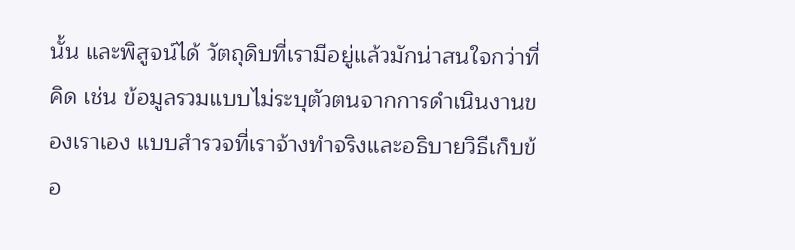นั้น และพิสูจน์ได้ วัตถุดิบที่เรามีอยู่แล้วมักน่าสนใจกว่าที่คิด เช่น ข้อมูลรวมแบบไม่ระบุตัวตนจากการดำเนินงานของเราเอง แบบสำรวจที่เราจ้างทำจริงและอธิบายวิธีเก็บข้อ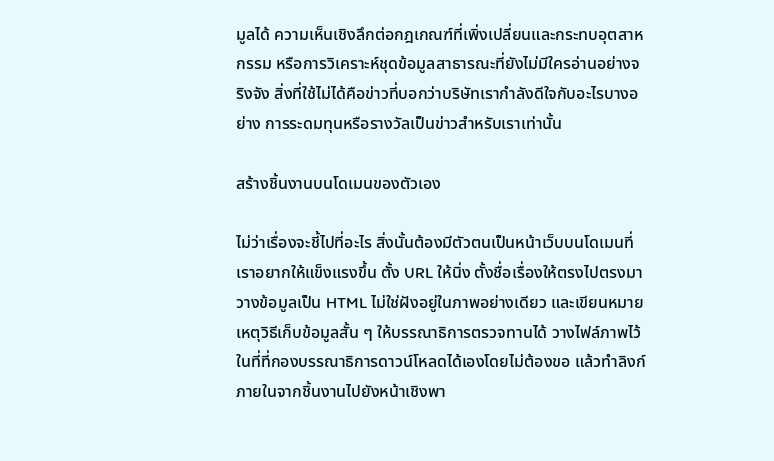มูลได้ ความเห็นเชิงลึกต่อกฎเกณฑ์ที่เพิ่งเปลี่ยนและกระทบอุตสาหกรรม หรือการวิเคราะห์ชุดข้อมูลสาธารณะที่ยังไม่มีใครอ่านอย่างจริงจัง สิ่งที่ใช้ไม่ได้คือข่าวที่บอกว่าบริษัทเรากำลังดีใจกับอะไรบางอย่าง การระดมทุนหรือรางวัลเป็นข่าวสำหรับเราเท่านั้น

สร้างชิ้นงานบนโดเมนของตัวเอง

ไม่ว่าเรื่องจะชี้ไปที่อะไร สิ่งนั้นต้องมีตัวตนเป็นหน้าเว็บบนโดเมนที่เราอยากให้แข็งแรงขึ้น ตั้ง URL ให้นิ่ง ตั้งชื่อเรื่องให้ตรงไปตรงมา วางข้อมูลเป็น HTML ไม่ใช่ฝังอยู่ในภาพอย่างเดียว และเขียนหมายเหตุวิธีเก็บข้อมูลสั้น ๆ ให้บรรณาธิการตรวจทานได้ วางไฟล์ภาพไว้ในที่ที่กองบรรณาธิการดาวน์โหลดได้เองโดยไม่ต้องขอ แล้วทำลิงก์ภายในจากชิ้นงานไปยังหน้าเชิงพา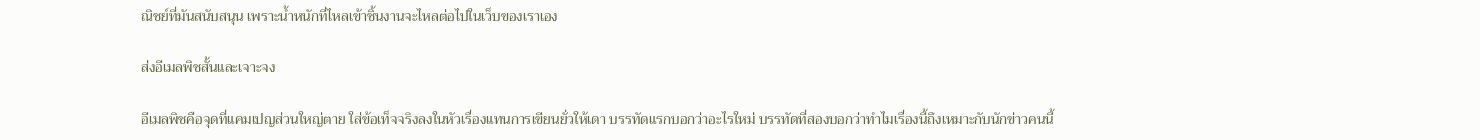ณิชย์ที่มันสนับสนุน เพราะน้ำหนักที่ไหลเข้าชิ้นงานจะไหลต่อไปในเว็บของเราเอง

ส่งอีเมลพิชสั้นและเจาะจง

อีเมลพิชคือจุดที่แคมเปญส่วนใหญ่ตาย ใส่ข้อเท็จจริงลงในหัวเรื่องแทนการเขียนยั่วให้เดา บรรทัดแรกบอกว่าอะไรใหม่ บรรทัดที่สองบอกว่าทำไมเรื่องนี้ถึงเหมาะกับนักข่าวคนนี้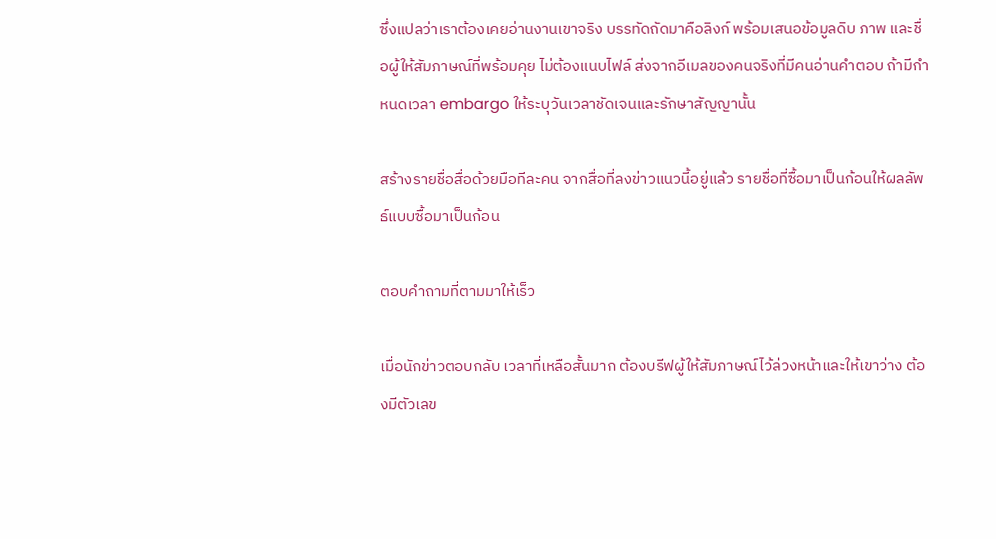ซึ่งแปลว่าเราต้องเคยอ่านงานเขาจริง บรรทัดถัดมาคือลิงก์ พร้อมเสนอข้อมูลดิบ ภาพ และชื่อผู้ให้สัมภาษณ์ที่พร้อมคุย ไม่ต้องแนบไฟล์ ส่งจากอีเมลของคนจริงที่มีคนอ่านคำตอบ ถ้ามีกำหนดเวลา embargo ให้ระบุวันเวลาชัดเจนและรักษาสัญญานั้น

สร้างรายชื่อสื่อด้วยมือทีละคน จากสื่อที่ลงข่าวแนวนี้อยู่แล้ว รายชื่อที่ซื้อมาเป็นก้อนให้ผลลัพธ์แบบซื้อมาเป็นก้อน

ตอบคำถามที่ตามมาให้เร็ว

เมื่อนักข่าวตอบกลับ เวลาที่เหลือสั้นมาก ต้องบรีฟผู้ให้สัมภาษณ์ไว้ล่วงหน้าและให้เขาว่าง ต้องมีตัวเลข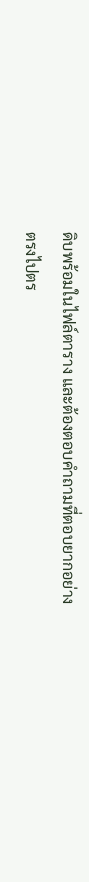ดิบพร้อมในไฟล์ตาราง และต้องตอบคำถามที่ตอบยากอย่างตรงไปตร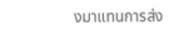งมาแทนการส่ง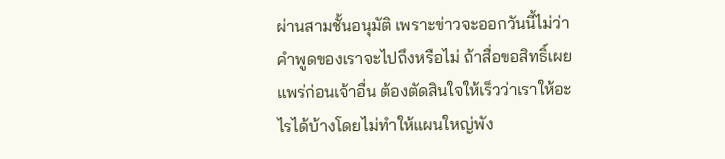ผ่านสามชั้นอนุมัติ เพราะข่าวจะออกวันนี้ไม่ว่าคำพูดของเราจะไปถึงหรือไม่ ถ้าสื่อขอสิทธิ์เผยแพร่ก่อนเจ้าอื่น ต้องตัดสินใจให้เร็วว่าเราให้อะไรได้บ้างโดยไม่ทำให้แผนใหญ่พัง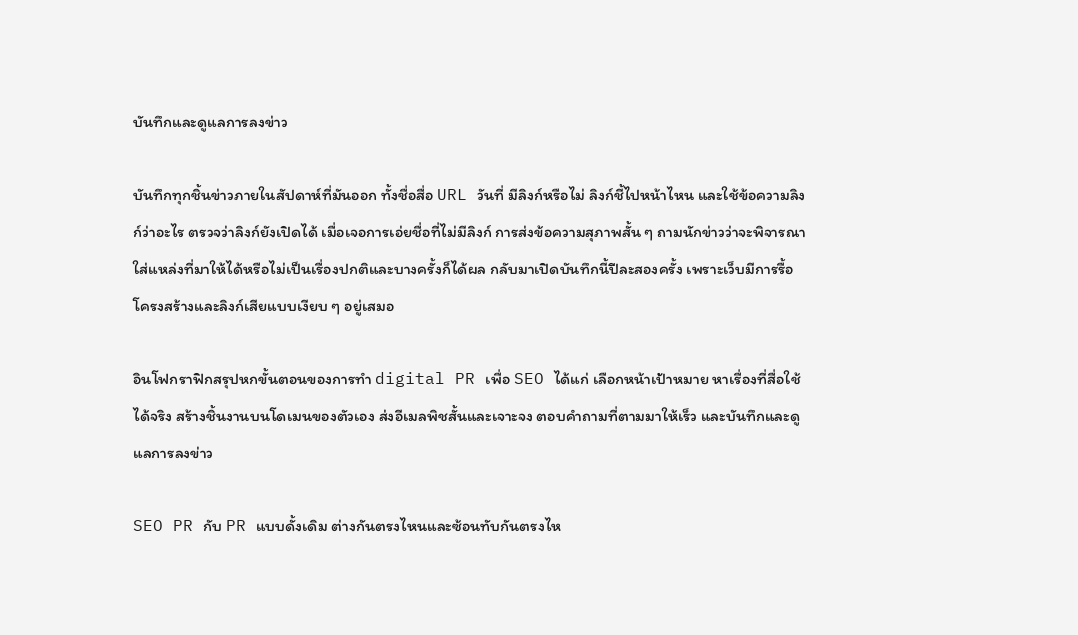บันทึกและดูแลการลงข่าว

บันทึกทุกชิ้นข่าวภายในสัปดาห์ที่มันออก ทั้งชื่อสื่อ URL วันที่ มีลิงก์หรือไม่ ลิงก์ชี้ไปหน้าไหน และใช้ข้อความลิงก์ว่าอะไร ตรวจว่าลิงก์ยังเปิดได้ เมื่อเจอการเอ่ยชื่อที่ไม่มีลิงก์ การส่งข้อความสุภาพสั้น ๆ ถามนักข่าวว่าจะพิจารณาใส่แหล่งที่มาให้ได้หรือไม่เป็นเรื่องปกติและบางครั้งก็ได้ผล กลับมาเปิดบันทึกนี้ปีละสองครั้ง เพราะเว็บมีการรื้อโครงสร้างและลิงก์เสียแบบเงียบ ๆ อยู่เสมอ

อินโฟกราฟิกสรุปหกขั้นตอนของการทำ digital PR เพื่อ SEO ได้แก่ เลือกหน้าเป้าหมาย หาเรื่องที่สื่อใช้ได้จริง สร้างชิ้นงานบนโดเมนของตัวเอง ส่งอีเมลพิชสั้นและเจาะจง ตอบคำถามที่ตามมาให้เร็ว และบันทึกและดูแลการลงข่าว

SEO PR กับ PR แบบดั้งเดิม ต่างกันตรงไหนและซ้อนทับกันตรงไห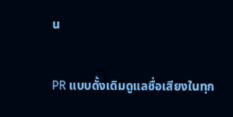น

PR แบบดั้งเดิมดูแลชื่อเสียงในทุก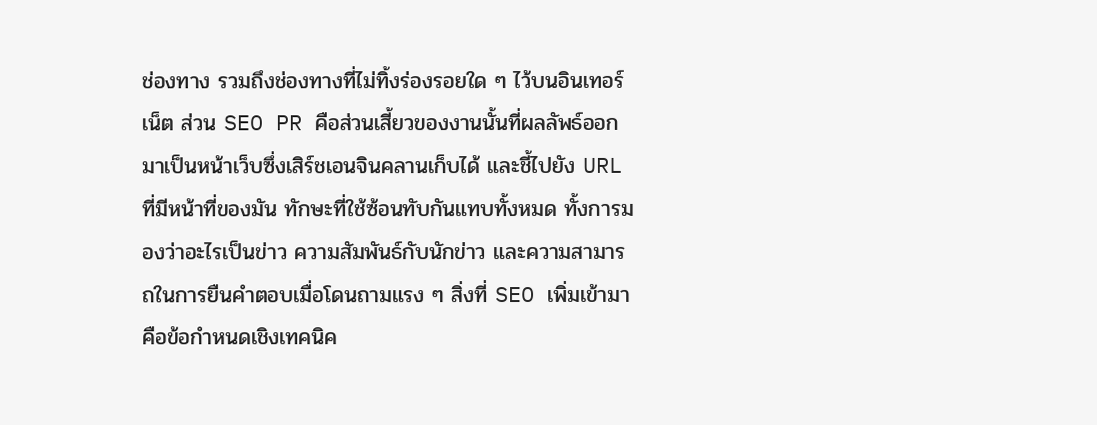ช่องทาง รวมถึงช่องทางที่ไม่ทิ้งร่องรอยใด ๆ ไว้บนอินเทอร์เน็ต ส่วน SEO PR คือส่วนเสี้ยวของงานนั้นที่ผลลัพธ์ออกมาเป็นหน้าเว็บซึ่งเสิร์ชเอนจินคลานเก็บได้ และชี้ไปยัง URL ที่มีหน้าที่ของมัน ทักษะที่ใช้ซ้อนทับกันแทบทั้งหมด ทั้งการมองว่าอะไรเป็นข่าว ความสัมพันธ์กับนักข่าว และความสามารถในการยืนคำตอบเมื่อโดนถามแรง ๆ สิ่งที่ SEO เพิ่มเข้ามาคือข้อกำหนดเชิงเทคนิค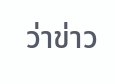ว่าข่าว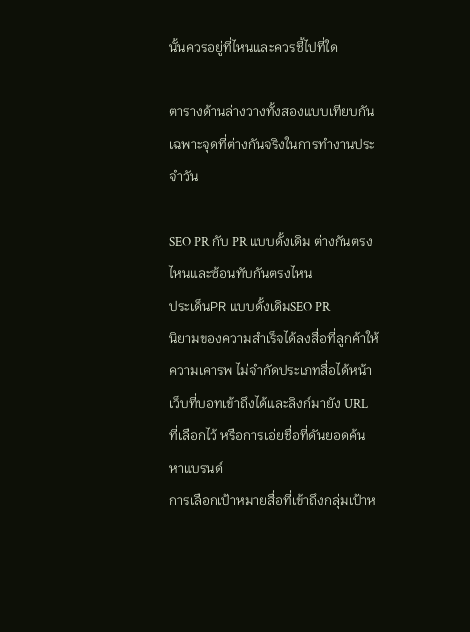นั้นควรอยู่ที่ไหนและควรชี้ไปที่ใด

ตารางด้านล่างวางทั้งสองแบบเทียบกันเฉพาะจุดที่ต่างกันจริงในการทำงานประจำวัน

SEO PR กับ PR แบบดั้งเดิม ต่างกันตรงไหนและซ้อนทับกันตรงไหน
ประเด็นPR แบบดั้งเดิมSEO PR
นิยามของความสำเร็จได้ลงสื่อที่ลูกค้าให้ความเคารพ ไม่จำกัดประเภทสื่อได้หน้าเว็บที่บอทเข้าถึงได้และลิงก์มายัง URL ที่เลือกไว้ หรือการเอ่ยชื่อที่ดันยอดค้นหาแบรนด์
การเลือกเป้าหมายสื่อที่เข้าถึงกลุ่มเป้าห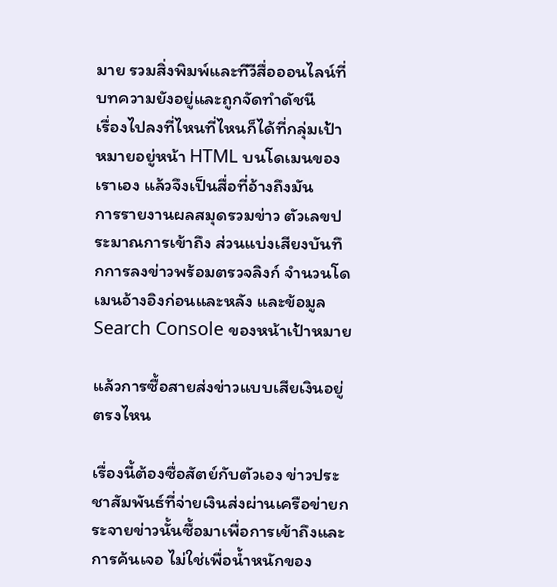มาย รวมสิ่งพิมพ์และทีวีสื่อออนไลน์ที่บทความยังอยู่และถูกจัดทำดัชนี
เรื่องไปลงที่ไหนที่ไหนก็ได้ที่กลุ่มเป้าหมายอยู่หน้า HTML บนโดเมนของเราเอง แล้วจึงเป็นสื่อที่อ้างถึงมัน
การรายงานผลสมุดรวมข่าว ตัวเลขประมาณการเข้าถึง ส่วนแบ่งเสียงบันทึกการลงข่าวพร้อมตรวจลิงก์ จำนวนโดเมนอ้างอิงก่อนและหลัง และข้อมูล Search Console ของหน้าเป้าหมาย

แล้วการซื้อสายส่งข่าวแบบเสียเงินอยู่ตรงไหน

เรื่องนี้ต้องซื่อสัตย์กับตัวเอง ข่าวประชาสัมพันธ์ที่จ่ายเงินส่งผ่านเครือข่ายกระจายข่าวนั้นซื้อมาเพื่อการเข้าถึงและการค้นเจอ ไม่ใช่เพื่อน้ำหนักของ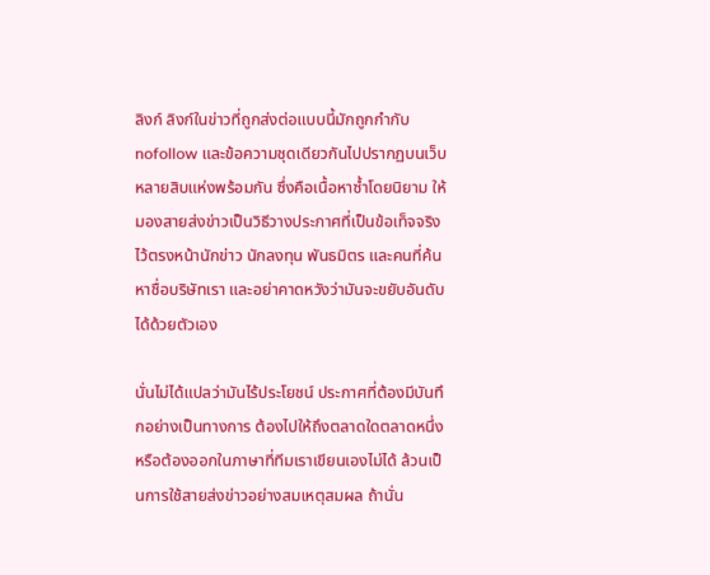ลิงก์ ลิงก์ในข่าวที่ถูกส่งต่อแบบนี้มักถูกกำกับ nofollow และข้อความชุดเดียวกันไปปรากฏบนเว็บหลายสิบแห่งพร้อมกัน ซึ่งคือเนื้อหาซ้ำโดยนิยาม ให้มองสายส่งข่าวเป็นวิธีวางประกาศที่เป็นข้อเท็จจริงไว้ตรงหน้านักข่าว นักลงทุน พันธมิตร และคนที่ค้นหาชื่อบริษัทเรา และอย่าคาดหวังว่ามันจะขยับอันดับได้ด้วยตัวเอง

นั่นไม่ได้แปลว่ามันไร้ประโยชน์ ประกาศที่ต้องมีบันทึกอย่างเป็นทางการ ต้องไปให้ถึงตลาดใดตลาดหนึ่ง หรือต้องออกในภาษาที่ทีมเราเขียนเองไม่ได้ ล้วนเป็นการใช้สายส่งข่าวอย่างสมเหตุสมผล ถ้านั่น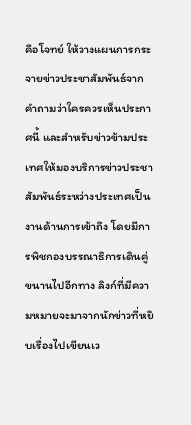คือโจทย์ ให้วางแผนการกระจายข่าวประชาสัมพันธ์จากคำถามว่าใครควรเห็นประกาศนี้ และสำหรับข่าวข้ามประเทศให้มองบริการข่าวประชาสัมพันธ์ระหว่างประเทศเป็นงานด้านการเข้าถึง โดยมีการพิชกองบรรณาธิการเดินคู่ขนานไปอีกทาง ลิงก์ที่มีความหมายจะมาจากนักข่าวที่หยิบเรื่องไปเขียนเว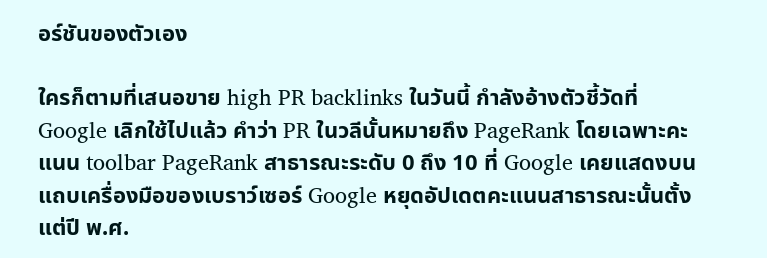อร์ชันของตัวเอง

ใครก็ตามที่เสนอขาย high PR backlinks ในวันนี้ กำลังอ้างตัวชี้วัดที่ Google เลิกใช้ไปแล้ว คำว่า PR ในวลีนั้นหมายถึง PageRank โดยเฉพาะคะแนน toolbar PageRank สาธารณะระดับ 0 ถึง 10 ที่ Google เคยแสดงบนแถบเครื่องมือของเบราว์เซอร์ Google หยุดอัปเดตคะแนนสาธารณะนั้นตั้งแต่ปี พ.ศ.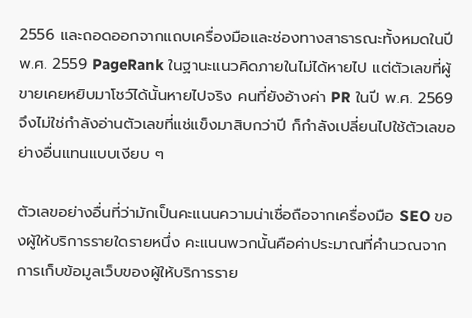2556 และถอดออกจากแถบเครื่องมือและช่องทางสาธารณะทั้งหมดในปี พ.ศ. 2559 PageRank ในฐานะแนวคิดภายในไม่ได้หายไป แต่ตัวเลขที่ผู้ขายเคยหยิบมาโชว์ได้นั้นหายไปจริง คนที่ยังอ้างค่า PR ในปี พ.ศ. 2569 จึงไม่ใช่กำลังอ่านตัวเลขที่แช่แข็งมาสิบกว่าปี ก็กำลังเปลี่ยนไปใช้ตัวเลขอย่างอื่นแทนแบบเงียบ ๆ

ตัวเลขอย่างอื่นที่ว่ามักเป็นคะแนนความน่าเชื่อถือจากเครื่องมือ SEO ของผู้ให้บริการรายใดรายหนึ่ง คะแนนพวกนั้นคือค่าประมาณที่คำนวณจากการเก็บข้อมูลเว็บของผู้ให้บริการราย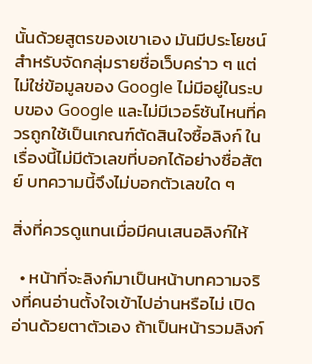นั้นด้วยสูตรของเขาเอง มันมีประโยชน์สำหรับจัดกลุ่มรายชื่อเว็บคร่าว ๆ แต่ไม่ใช่ข้อมูลของ Google ไม่มีอยู่ในระบบของ Google และไม่มีเวอร์ชันไหนที่ควรถูกใช้เป็นเกณฑ์ตัดสินใจซื้อลิงก์ ในเรื่องนี้ไม่มีตัวเลขที่บอกได้อย่างซื่อสัตย์ บทความนี้จึงไม่บอกตัวเลขใด ๆ

สิ่งที่ควรดูแทนเมื่อมีคนเสนอลิงก์ให้

  • หน้าที่จะลิงก์มาเป็นหน้าบทความจริงที่คนอ่านตั้งใจเข้าไปอ่านหรือไม่ เปิดอ่านด้วยตาตัวเอง ถ้าเป็นหน้ารวมลิงก์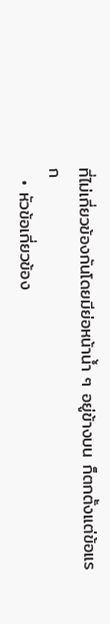ที่ไม่เกี่ยวข้องกันโดยมีย่อหน้าน้ำ ๆ อยู่ข้างบน ก็ตกตั้งแต่ข้อแรก
  • หัวข้อเกี่ยวข้อง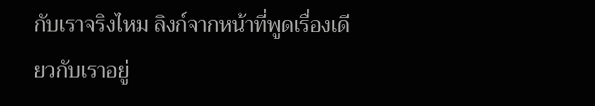กับเราจริงไหม ลิงก์จากหน้าที่พูดเรื่องเดียวกับเราอยู่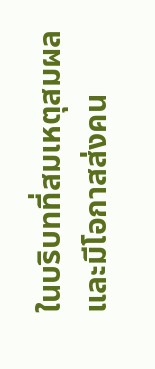ในบริบทที่สมเหตุสมผล และมีโอกาสส่งคน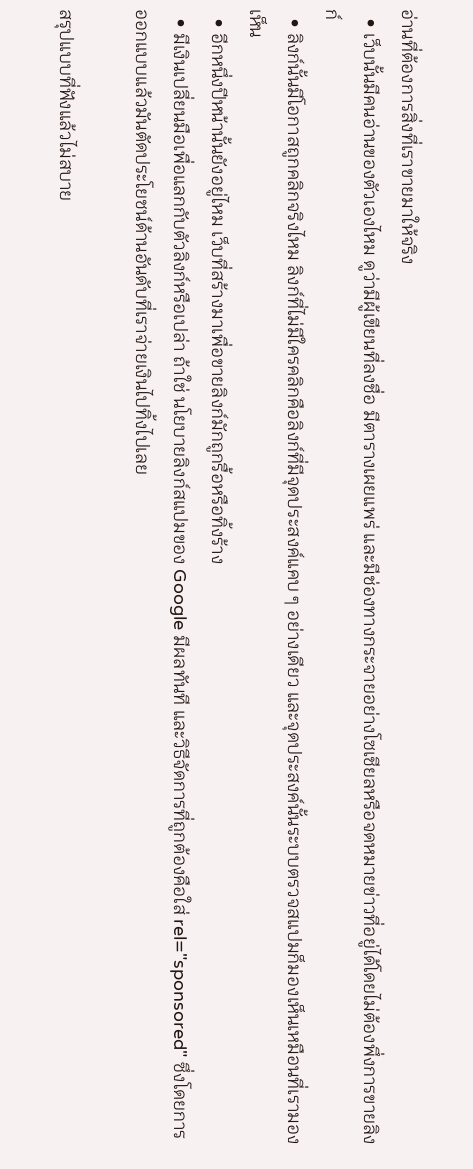อ่านที่ต้องการสิ่งที่เราขายมาให้จริง
  • เว็บนั้นมีคนอ่านของตัวเองไหม ดูว่ามีผู้เขียนที่ลงชื่อ มีตารางเผยแพร่ และมีช่องทางกระจายอย่างโซเชียลหรือจดหมายข่าวที่อยู่ได้โดยไม่ต้องพึ่งการขายลิงก์
  • ลิงก์นั้นมีโอกาสถูกคลิกจริงไหม ลิงก์ที่ไม่มีใครคลิกคือลิงก์ที่มีจุดประสงค์แคบ ๆ อย่างเดียว และจุดประสงค์นั้นระบบตรวจสแปมก็มองเห็นเหมือนที่เรามองเห็น
  • อีกหนึ่งปีหน้านั้นยังอยู่ไหม เว็บที่สร้างมาเพื่อขายลิงก์มักถูกรื้อหรือทิ้งร้าง
  • มีเงินเปลี่ยนมือเพื่อแลกกับตัวลิงก์หรือเปล่า ถ้าใช่ นโยบายลิงก์สแปมของ Google มีผลทันที และวิธีจัดการที่ถูกต้องคือใส่ rel="sponsored" ซึ่งโดยการออกแบบแล้วมันตัดประโยชน์ด้านอันดับที่เราจ่ายเงินไปทิ้งไปเลย

สรุปแบบที่ฟังแล้วไม่สบาย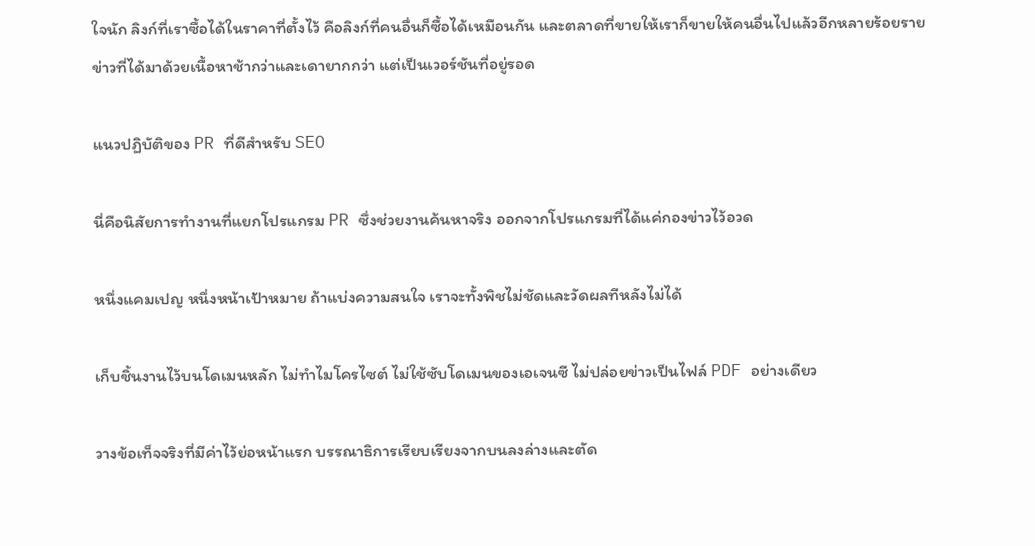ใจนัก ลิงก์ที่เราซื้อได้ในราคาที่ตั้งไว้ คือลิงก์ที่คนอื่นก็ซื้อได้เหมือนกัน และตลาดที่ขายให้เราก็ขายให้คนอื่นไปแล้วอีกหลายร้อยราย ข่าวที่ได้มาด้วยเนื้อหาช้ากว่าและเดายากกว่า แต่เป็นเวอร์ชันที่อยู่รอด

แนวปฏิบัติของ PR ที่ดีสำหรับ SEO

นี่คือนิสัยการทำงานที่แยกโปรแกรม PR ซึ่งช่วยงานค้นหาจริง ออกจากโปรแกรมที่ได้แค่กองข่าวไว้อวด

หนึ่งแคมเปญ หนึ่งหน้าเป้าหมาย ถ้าแบ่งความสนใจ เราจะทั้งพิชไม่ชัดและวัดผลทีหลังไม่ได้

เก็บชิ้นงานไว้บนโดเมนหลัก ไม่ทำไมโครไซต์ ไม่ใช้ซับโดเมนของเอเจนซี ไม่ปล่อยข่าวเป็นไฟล์ PDF อย่างเดียว

วางข้อเท็จจริงที่มีค่าไว้ย่อหน้าแรก บรรณาธิการเรียบเรียงจากบนลงล่างและตัด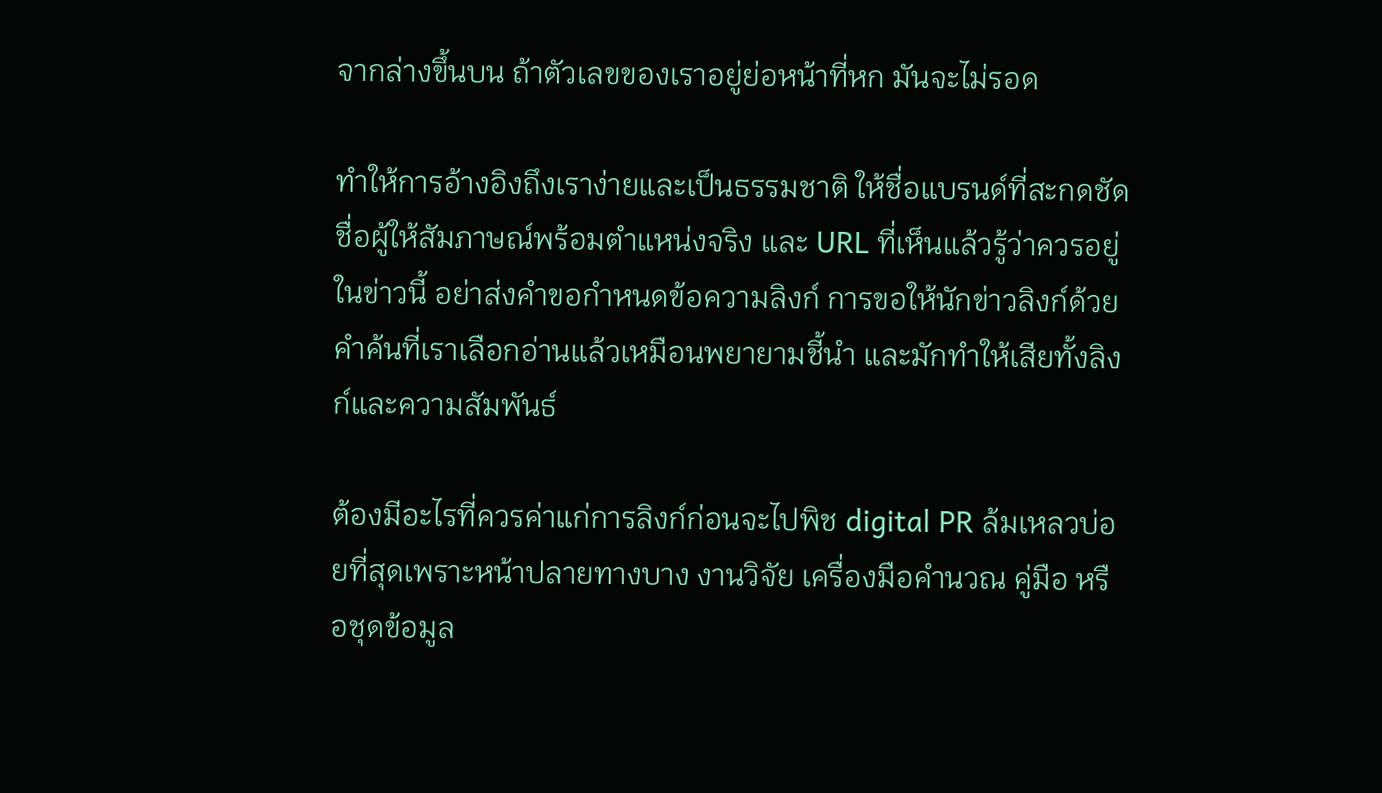จากล่างขึ้นบน ถ้าตัวเลขของเราอยู่ย่อหน้าที่หก มันจะไม่รอด

ทำให้การอ้างอิงถึงเราง่ายและเป็นธรรมชาติ ให้ชื่อแบรนด์ที่สะกดชัด ชื่อผู้ให้สัมภาษณ์พร้อมตำแหน่งจริง และ URL ที่เห็นแล้วรู้ว่าควรอยู่ในข่าวนี้ อย่าส่งคำขอกำหนดข้อความลิงก์ การขอให้นักข่าวลิงก์ด้วยคำค้นที่เราเลือกอ่านแล้วเหมือนพยายามชี้นำ และมักทำให้เสียทั้งลิงก์และความสัมพันธ์

ต้องมีอะไรที่ควรค่าแก่การลิงก์ก่อนจะไปพิช digital PR ล้มเหลวบ่อยที่สุดเพราะหน้าปลายทางบาง งานวิจัย เครื่องมือคำนวณ คู่มือ หรือชุดข้อมูล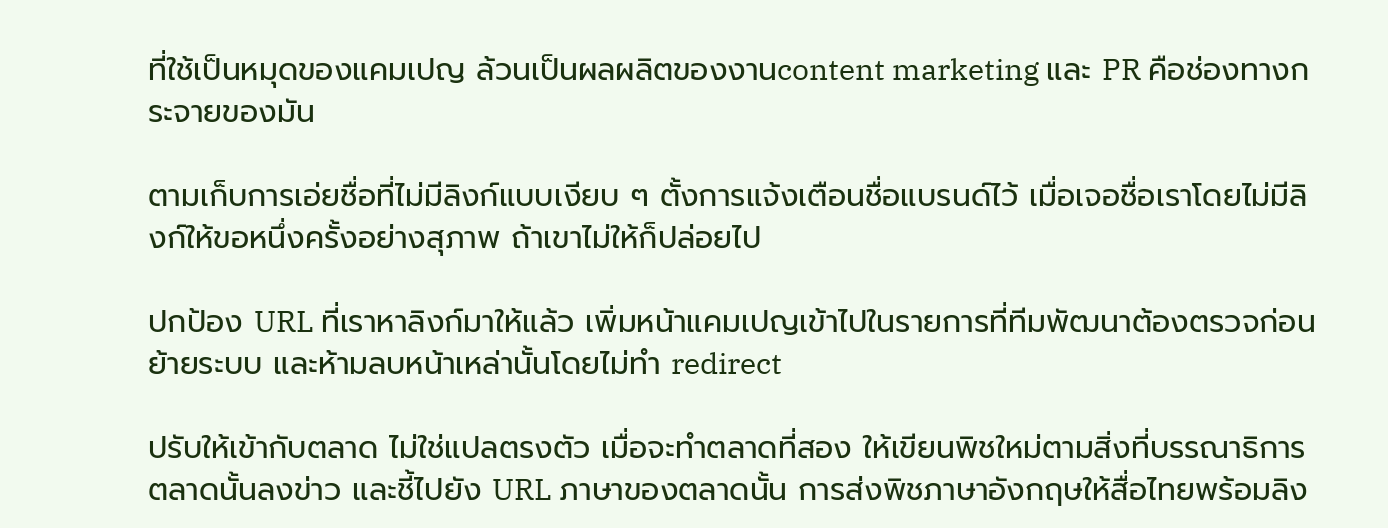ที่ใช้เป็นหมุดของแคมเปญ ล้วนเป็นผลผลิตของงานcontent marketing และ PR คือช่องทางกระจายของมัน

ตามเก็บการเอ่ยชื่อที่ไม่มีลิงก์แบบเงียบ ๆ ตั้งการแจ้งเตือนชื่อแบรนด์ไว้ เมื่อเจอชื่อเราโดยไม่มีลิงก์ให้ขอหนึ่งครั้งอย่างสุภาพ ถ้าเขาไม่ให้ก็ปล่อยไป

ปกป้อง URL ที่เราหาลิงก์มาให้แล้ว เพิ่มหน้าแคมเปญเข้าไปในรายการที่ทีมพัฒนาต้องตรวจก่อนย้ายระบบ และห้ามลบหน้าเหล่านั้นโดยไม่ทำ redirect

ปรับให้เข้ากับตลาด ไม่ใช่แปลตรงตัว เมื่อจะทำตลาดที่สอง ให้เขียนพิชใหม่ตามสิ่งที่บรรณาธิการตลาดนั้นลงข่าว และชี้ไปยัง URL ภาษาของตลาดนั้น การส่งพิชภาษาอังกฤษให้สื่อไทยพร้อมลิง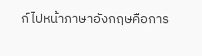ก์ไปหน้าภาษาอังกฤษคือการ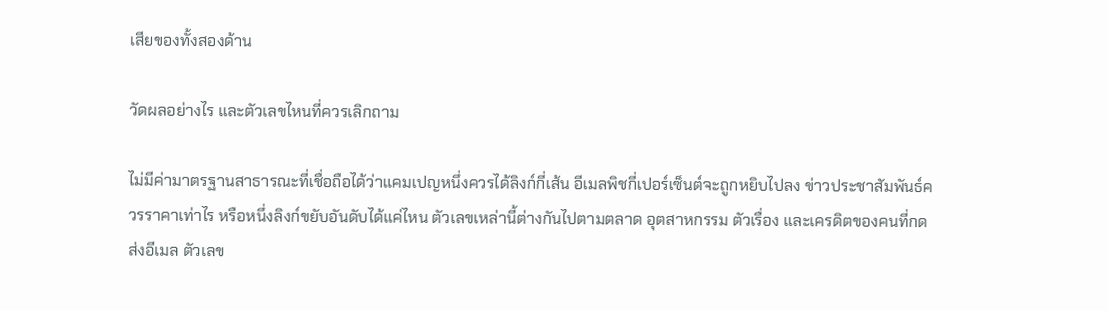เสียของทั้งสองด้าน

วัดผลอย่างไร และตัวเลขไหนที่ควรเลิกถาม

ไม่มีค่ามาตรฐานสาธารณะที่เชื่อถือได้ว่าแคมเปญหนึ่งควรได้ลิงก์กี่เส้น อีเมลพิชกี่เปอร์เซ็นต์จะถูกหยิบไปลง ข่าวประชาสัมพันธ์ควรราคาเท่าไร หรือหนึ่งลิงก์ขยับอันดับได้แค่ไหน ตัวเลขเหล่านี้ต่างกันไปตามตลาด อุตสาหกรรม ตัวเรื่อง และเครดิตของคนที่กดส่งอีเมล ตัวเลข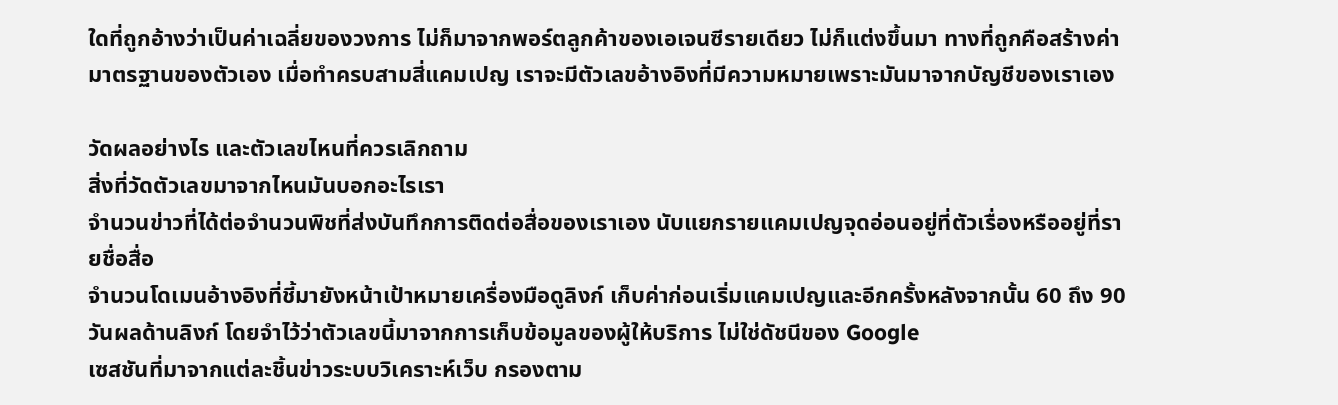ใดที่ถูกอ้างว่าเป็นค่าเฉลี่ยของวงการ ไม่ก็มาจากพอร์ตลูกค้าของเอเจนซีรายเดียว ไม่ก็แต่งขึ้นมา ทางที่ถูกคือสร้างค่ามาตรฐานของตัวเอง เมื่อทำครบสามสี่แคมเปญ เราจะมีตัวเลขอ้างอิงที่มีความหมายเพราะมันมาจากบัญชีของเราเอง

วัดผลอย่างไร และตัวเลขไหนที่ควรเลิกถาม
สิ่งที่วัดตัวเลขมาจากไหนมันบอกอะไรเรา
จำนวนข่าวที่ได้ต่อจำนวนพิชที่ส่งบันทึกการติดต่อสื่อของเราเอง นับแยกรายแคมเปญจุดอ่อนอยู่ที่ตัวเรื่องหรืออยู่ที่รายชื่อสื่อ
จำนวนโดเมนอ้างอิงที่ชี้มายังหน้าเป้าหมายเครื่องมือดูลิงก์ เก็บค่าก่อนเริ่มแคมเปญและอีกครั้งหลังจากนั้น 60 ถึง 90 วันผลด้านลิงก์ โดยจำไว้ว่าตัวเลขนี้มาจากการเก็บข้อมูลของผู้ให้บริการ ไม่ใช่ดัชนีของ Google
เซสชันที่มาจากแต่ละชิ้นข่าวระบบวิเคราะห์เว็บ กรองตาม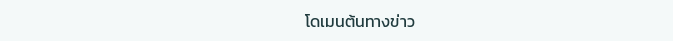โดเมนต้นทางข่าว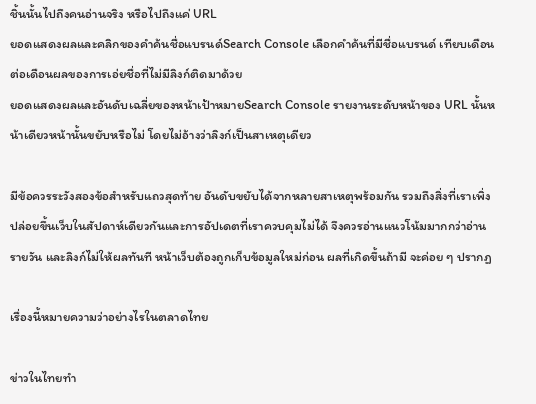ชิ้นนั้นไปถึงคนอ่านจริง หรือไปถึงแค่ URL
ยอดแสดงผลและคลิกของคำค้นชื่อแบรนด์Search Console เลือกคำค้นที่มีชื่อแบรนด์ เทียบเดือนต่อเดือนผลของการเอ่ยชื่อที่ไม่มีลิงก์ติดมาด้วย
ยอดแสดงผลและอันดับเฉลี่ยของหน้าเป้าหมายSearch Console รายงานระดับหน้าของ URL นั้นหน้าเดียวหน้านั้นขยับหรือไม่ โดยไม่อ้างว่าลิงก์เป็นสาเหตุเดียว

มีข้อควรระวังสองข้อสำหรับแถวสุดท้าย อันดับขยับได้จากหลายสาเหตุพร้อมกัน รวมถึงสิ่งที่เราเพิ่งปล่อยขึ้นเว็บในสัปดาห์เดียวกันและการอัปเดตที่เราควบคุมไม่ได้ จึงควรอ่านแนวโน้มมากกว่าอ่านรายวัน และลิงก์ไม่ให้ผลทันที หน้าเว็บต้องถูกเก็บข้อมูลใหม่ก่อน ผลที่เกิดขึ้นถ้ามี จะค่อย ๆ ปรากฏ

เรื่องนี้หมายความว่าอย่างไรในตลาดไทย

ข่าวในไทยทำ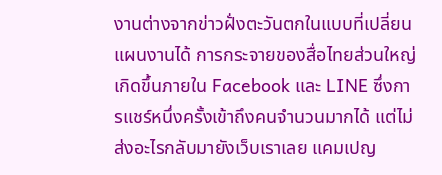งานต่างจากข่าวฝั่งตะวันตกในแบบที่เปลี่ยนแผนงานได้ การกระจายของสื่อไทยส่วนใหญ่เกิดขึ้นภายใน Facebook และ LINE ซึ่งการแชร์หนึ่งครั้งเข้าถึงคนจำนวนมากได้ แต่ไม่ส่งอะไรกลับมายังเว็บเราเลย แคมเปญ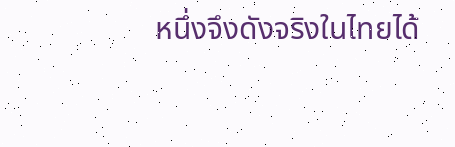หนึ่งจึงดังจริงในไทยได้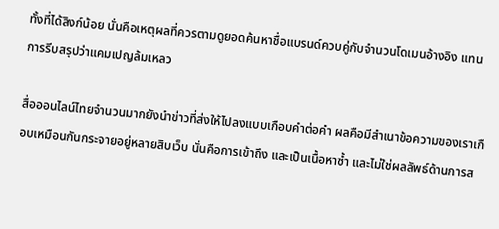ทั้งที่ได้ลิงก์น้อย นั่นคือเหตุผลที่ควรตามดูยอดค้นหาชื่อแบรนด์ควบคู่กับจำนวนโดเมนอ้างอิง แทนการรีบสรุปว่าแคมเปญล้มเหลว

สื่อออนไลน์ไทยจำนวนมากยังนำข่าวที่ส่งให้ไปลงแบบเกือบคำต่อคำ ผลคือมีสำเนาข้อความของเราเกือบเหมือนกันกระจายอยู่หลายสิบเว็บ นั่นคือการเข้าถึง และเป็นเนื้อหาซ้ำ และไม่ใช่ผลลัพธ์ด้านการส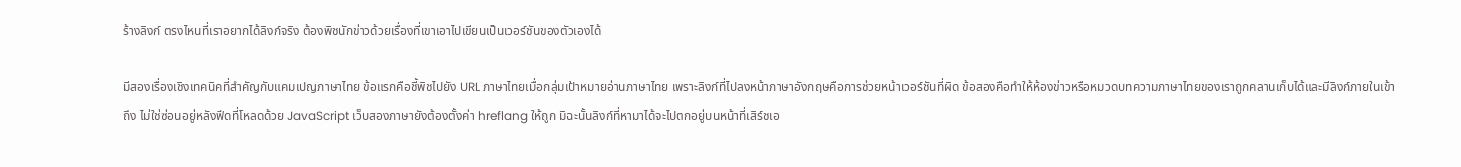ร้างลิงก์ ตรงไหนที่เราอยากได้ลิงก์จริง ต้องพิชนักข่าวด้วยเรื่องที่เขาเอาไปเขียนเป็นเวอร์ชันของตัวเองได้

มีสองเรื่องเชิงเทคนิคที่สำคัญกับแคมเปญภาษาไทย ข้อแรกคือชี้พิชไปยัง URL ภาษาไทยเมื่อกลุ่มเป้าหมายอ่านภาษาไทย เพราะลิงก์ที่ไปลงหน้าภาษาอังกฤษคือการช่วยหน้าเวอร์ชันที่ผิด ข้อสองคือทำให้ห้องข่าวหรือหมวดบทความภาษาไทยของเราถูกคลานเก็บได้และมีลิงก์ภายในเข้าถึง ไม่ใช่ซ่อนอยู่หลังฟีดที่โหลดด้วย JavaScript เว็บสองภาษายังต้องตั้งค่า hreflang ให้ถูก มิฉะนั้นลิงก์ที่หามาได้จะไปตกอยู่บนหน้าที่เสิร์ชเอ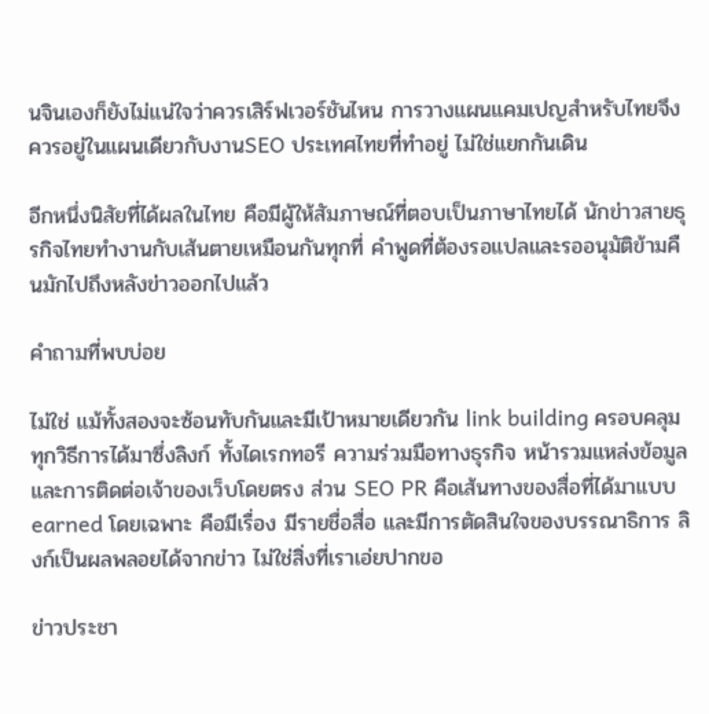นจินเองก็ยังไม่แน่ใจว่าควรเสิร์ฟเวอร์ชันไหน การวางแผนแคมเปญสำหรับไทยจึงควรอยู่ในแผนเดียวกับงานSEO ประเทศไทยที่ทำอยู่ ไม่ใช่แยกกันเดิน

อีกหนึ่งนิสัยที่ได้ผลในไทย คือมีผู้ให้สัมภาษณ์ที่ตอบเป็นภาษาไทยได้ นักข่าวสายธุรกิจไทยทำงานกับเส้นตายเหมือนกันทุกที่ คำพูดที่ต้องรอแปลและรออนุมัติข้ามคืนมักไปถึงหลังข่าวออกไปแล้ว

คำถามที่พบบ่อย

ไม่ใช่ แม้ทั้งสองจะซ้อนทับกันและมีเป้าหมายเดียวกัน link building ครอบคลุมทุกวิธีการได้มาซึ่งลิงก์ ทั้งไดเรกทอรี ความร่วมมือทางธุรกิจ หน้ารวมแหล่งข้อมูล และการติดต่อเจ้าของเว็บโดยตรง ส่วน SEO PR คือเส้นทางของสื่อที่ได้มาแบบ earned โดยเฉพาะ คือมีเรื่อง มีรายชื่อสื่อ และมีการตัดสินใจของบรรณาธิการ ลิงก์เป็นผลพลอยได้จากข่าว ไม่ใช่สิ่งที่เราเอ่ยปากขอ

ข่าวประชา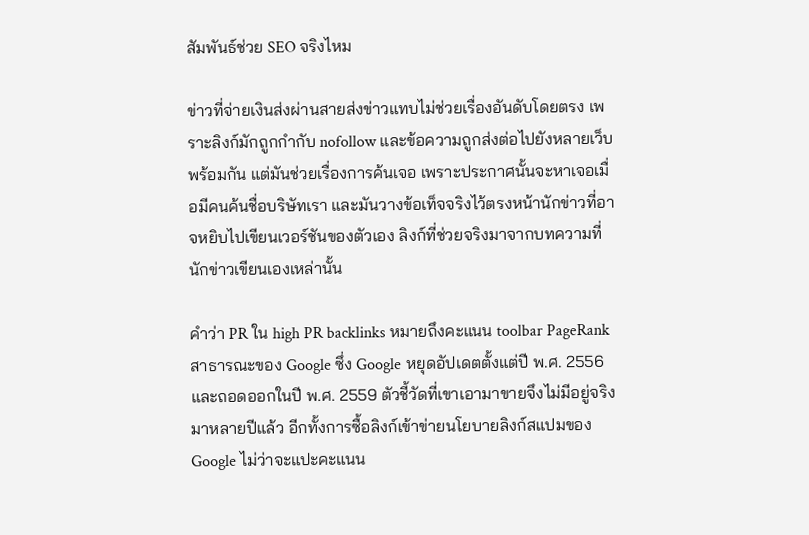สัมพันธ์ช่วย SEO จริงไหม

ข่าวที่จ่ายเงินส่งผ่านสายส่งข่าวแทบไม่ช่วยเรื่องอันดับโดยตรง เพราะลิงก์มักถูกกำกับ nofollow และข้อความถูกส่งต่อไปยังหลายเว็บพร้อมกัน แต่มันช่วยเรื่องการค้นเจอ เพราะประกาศนั้นจะหาเจอเมื่อมีคนค้นชื่อบริษัทเรา และมันวางข้อเท็จจริงไว้ตรงหน้านักข่าวที่อาจหยิบไปเขียนเวอร์ชันของตัวเอง ลิงก์ที่ช่วยจริงมาจากบทความที่นักข่าวเขียนเองเหล่านั้น

คำว่า PR ใน high PR backlinks หมายถึงคะแนน toolbar PageRank สาธารณะของ Google ซึ่ง Google หยุดอัปเดตตั้งแต่ปี พ.ศ. 2556 และถอดออกในปี พ.ศ. 2559 ตัวชี้วัดที่เขาเอามาขายจึงไม่มีอยู่จริงมาหลายปีแล้ว อีกทั้งการซื้อลิงก์เข้าข่ายนโยบายลิงก์สแปมของ Google ไม่ว่าจะแปะคะแนน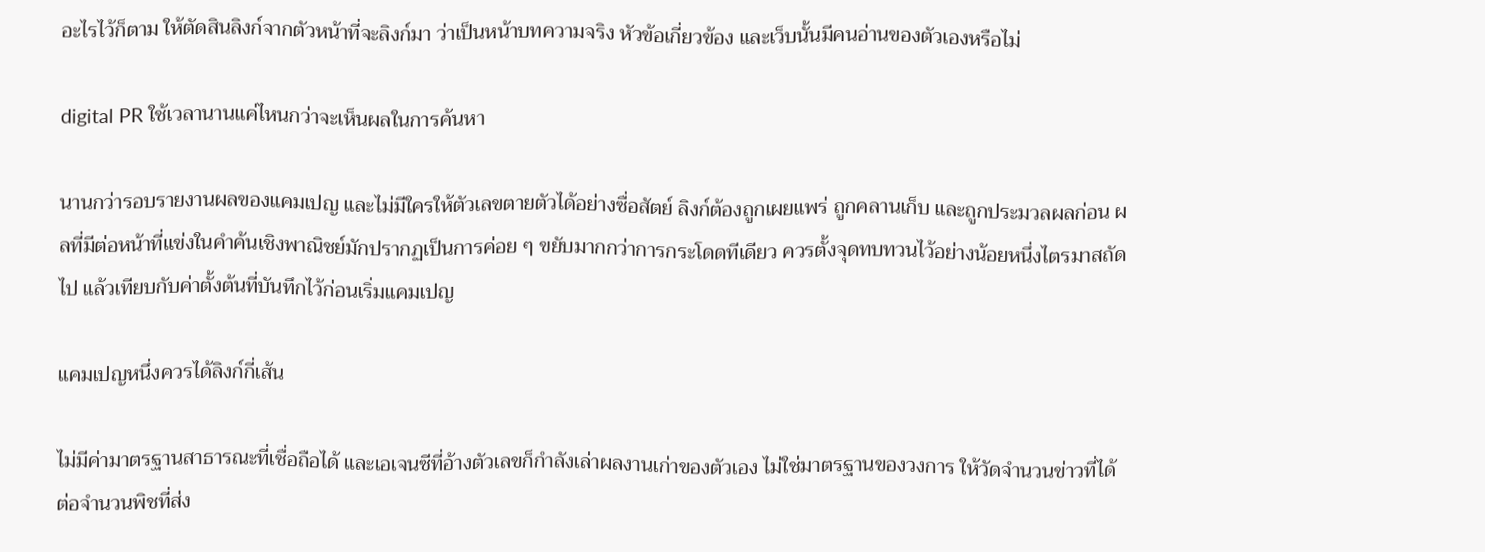อะไรไว้ก็ตาม ให้ตัดสินลิงก์จากตัวหน้าที่จะลิงก์มา ว่าเป็นหน้าบทความจริง หัวข้อเกี่ยวข้อง และเว็บนั้นมีคนอ่านของตัวเองหรือไม่

digital PR ใช้เวลานานแค่ไหนกว่าจะเห็นผลในการค้นหา

นานกว่ารอบรายงานผลของแคมเปญ และไม่มีใครให้ตัวเลขตายตัวได้อย่างซื่อสัตย์ ลิงก์ต้องถูกเผยแพร่ ถูกคลานเก็บ และถูกประมวลผลก่อน ผลที่มีต่อหน้าที่แข่งในคำค้นเชิงพาณิชย์มักปรากฏเป็นการค่อย ๆ ขยับมากกว่าการกระโดดทีเดียว ควรตั้งจุดทบทวนไว้อย่างน้อยหนึ่งไตรมาสถัดไป แล้วเทียบกับค่าตั้งต้นที่บันทึกไว้ก่อนเริ่มแคมเปญ

แคมเปญหนึ่งควรได้ลิงก์กี่เส้น

ไม่มีค่ามาตรฐานสาธารณะที่เชื่อถือได้ และเอเจนซีที่อ้างตัวเลขก็กำลังเล่าผลงานเก่าของตัวเอง ไม่ใช่มาตรฐานของวงการ ให้วัดจำนวนข่าวที่ได้ต่อจำนวนพิชที่ส่ง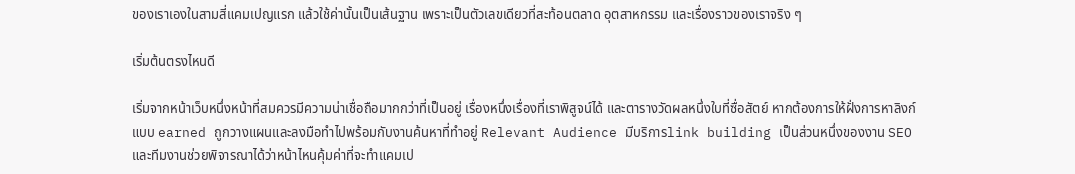ของเราเองในสามสี่แคมเปญแรก แล้วใช้ค่านั้นเป็นเส้นฐาน เพราะเป็นตัวเลขเดียวที่สะท้อนตลาด อุตสาหกรรม และเรื่องราวของเราจริง ๆ

เริ่มต้นตรงไหนดี

เริ่มจากหน้าเว็บหนึ่งหน้าที่สมควรมีความน่าเชื่อถือมากกว่าที่เป็นอยู่ เรื่องหนึ่งเรื่องที่เราพิสูจน์ได้ และตารางวัดผลหนึ่งใบที่ซื่อสัตย์ หากต้องการให้ฝั่งการหาลิงก์แบบ earned ถูกวางแผนและลงมือทำไปพร้อมกับงานค้นหาที่ทำอยู่ Relevant Audience มีบริการlink building เป็นส่วนหนึ่งของงาน SEO และทีมงานช่วยพิจารณาได้ว่าหน้าไหนคุ้มค่าที่จะทำแคมเป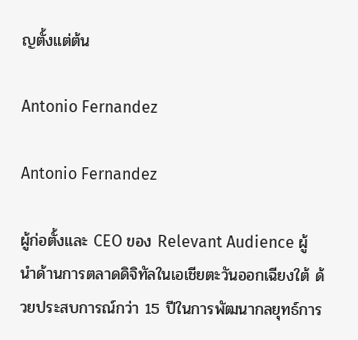ญตั้งแต่ต้น

Antonio Fernandez

Antonio Fernandez

ผู้ก่อตั้งและ CEO ของ Relevant Audience ผู้นำด้านการตลาดดิจิทัลในเอเชียตะวันออกเฉียงใต้ ด้วยประสบการณ์กว่า 15 ปีในการพัฒนากลยุทธ์การ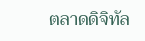ตลาดดิจิทัล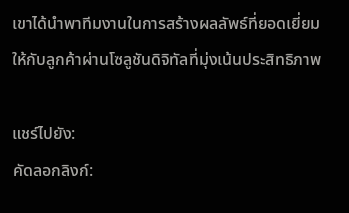เขาได้นำพาทีมงานในการสร้างผลลัพธ์ที่ยอดเยี่ยมให้กับลูกค้าผ่านโซลูชันดิจิทัลที่มุ่งเน้นประสิทธิภาพ

แชร์ไปยัง:
คัดลอกลิงก์: